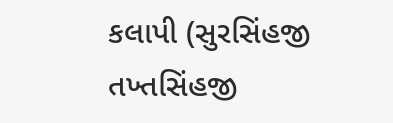કલાપી (સુરસિંહજી તખ્તસિંહજી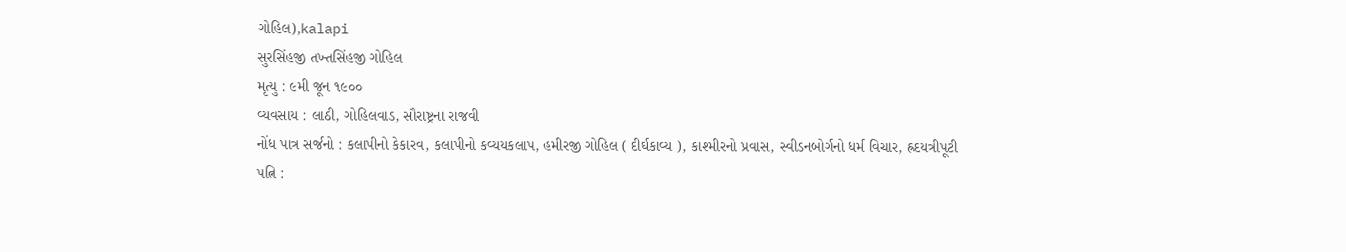ગોહિલ),kalapi
સુરસિંહજી તખ્તસિંહજી ગોહિલ
મૃત્યુ : ૯મી જૂન ૧૯૦૦
વ્યવસાય : લાઠી, ગોહિલવાડ, સૌરાષ્ટ્રના રાજવી
નોંધ પાત્ર સર્જનો : કલાપીનો કેકારવ, કલાપીનો કવ્યયકલાપ, હમીરજી ગોહિલ ( દીર્ઘકાવ્ય ), કાશ્મીરનો પ્રવાસ, સ્વીડનબોર્ગનો ધર્મ વિચાર, હ્રદયત્રીપૂટી
પત્નિ :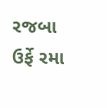રજબા ઉર્ફે રમા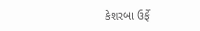કેશરબા ઉર્ફે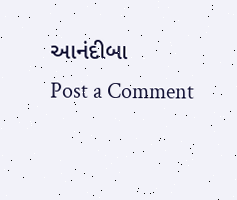આનંદીબા
Post a Comment